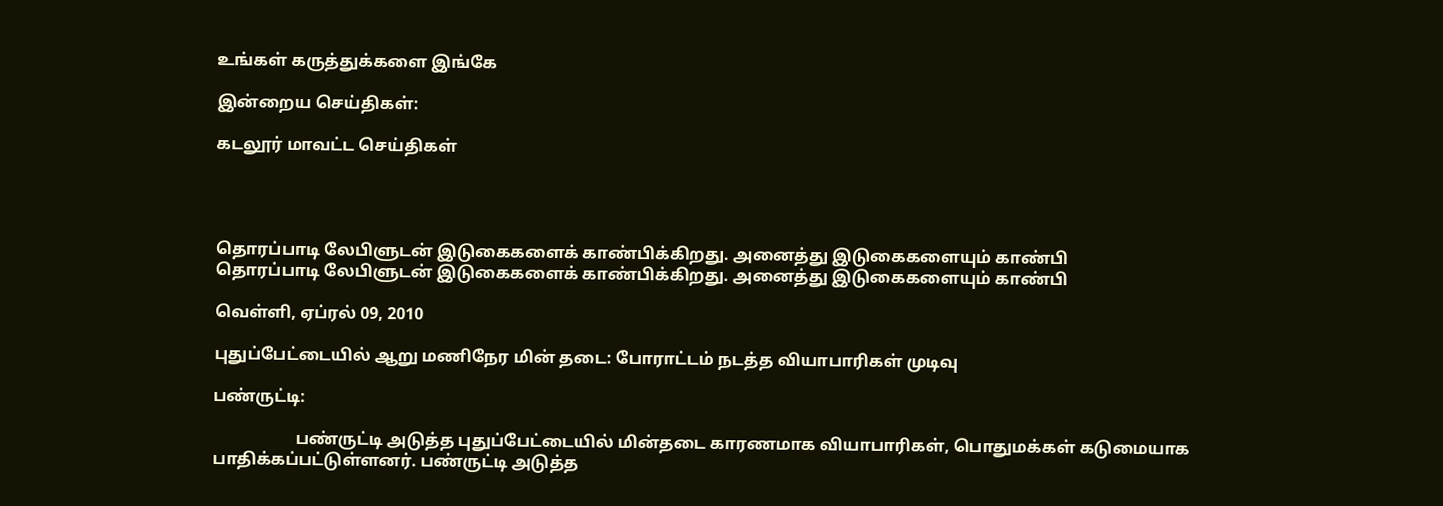உங்கள் கருத்துக்களை இங்கே

இன்றைய செய்திகள்:

கடலூர் மாவட்ட செய்திகள்




தொரப்பாடி லேபிளுடன் இடுகைகளைக் காண்பிக்கிறது. அனைத்து இடுகைகளையும் காண்பி
தொரப்பாடி லேபிளுடன் இடுகைகளைக் காண்பிக்கிறது. அனைத்து இடுகைகளையும் காண்பி

வெள்ளி, ஏப்ரல் 09, 2010

புதுப்பேட்டையில் ஆறு மணிநேர மின் தடை: போராட்டம் நடத்த வியாபாரிகள் முடிவு

பண்ருட்டி:

                    பண்ருட்டி அடுத்த புதுப்பேட்டையில் மின்தடை காரணமாக வியாபாரிகள், பொதுமக்கள் கடுமையாக பாதிக்கப்பட்டுள்ளனர். பண்ருட்டி அடுத்த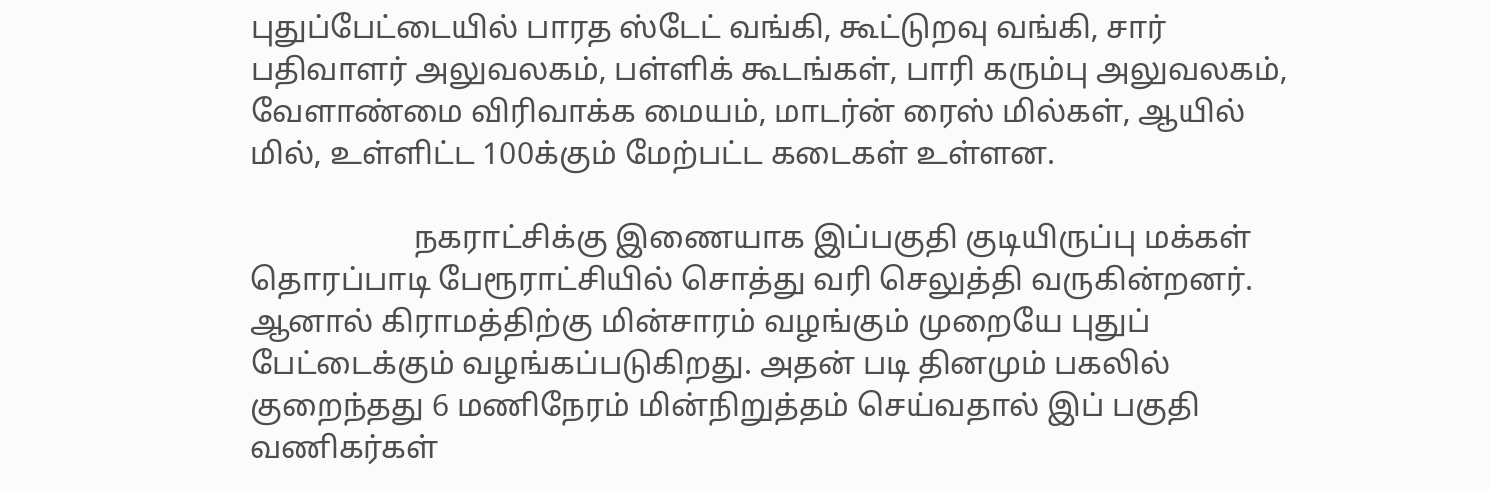புதுப்பேட்டையில் பாரத ஸ்டேட் வங்கி, கூட்டுறவு வங்கி, சார் பதிவாளர் அலுவலகம், பள்ளிக் கூடங்கள், பாரி கரும்பு அலுவலகம், வேளாண்மை விரிவாக்க மையம், மாடர்ன் ரைஸ் மில்கள், ஆயில் மில், உள்ளிட்ட 100க்கும் மேற்பட்ட கடைகள் உள்ளன.

                     நகராட்சிக்கு இணையாக இப்பகுதி குடியிருப்பு மக்கள் தொரப்பாடி பேரூராட்சியில் சொத்து வரி செலுத்தி வருகின்றனர். ஆனால் கிராமத்திற்கு மின்சாரம் வழங்கும் முறையே புதுப் பேட்டைக்கும் வழங்கப்படுகிறது. அதன் படி தினமும் பகலில் குறைந்தது 6 மணிநேரம் மின்நிறுத்தம் செய்வதால் இப் பகுதி வணிகர்கள்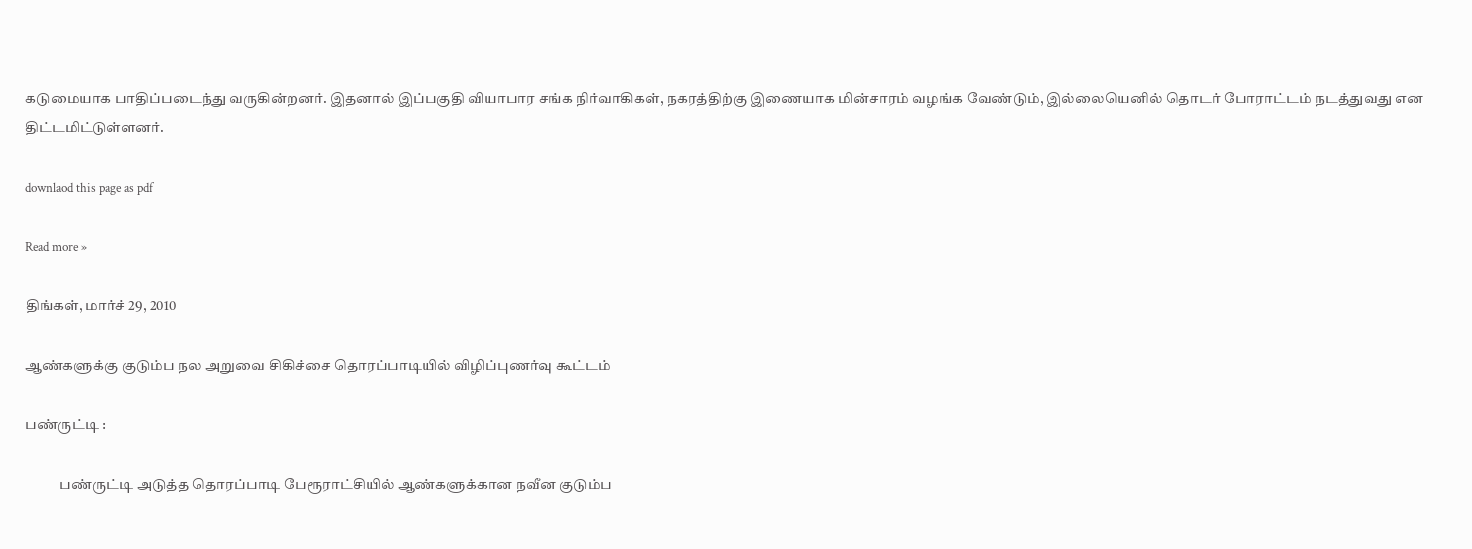கடுமையாக பாதிப்படைந்து வருகின்றனர். இதனால் இப்பகுதி வியாபார சங்க நிர்வாகிகள், நகரத்திற்கு இணையாக மின்சாரம் வழங்க வேண்டும், இல்லையெனில் தொடர் போராட்டம் நடத்துவது என திட்டமிட்டுள்ளனர்.

downlaod this page as pdf

Read more »

திங்கள், மார்ச் 29, 2010

ஆண்களுக்கு குடும்ப நல அறுவை சிகிச்சை தொரப்பாடியில் விழிப்புணர்வு கூட்டம்

பண்ருட்டி :

            பண்ருட்டி அடுத்த தொரப்பாடி பேரூராட்சியில் ஆண்களுக்கான நவீன குடும்ப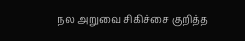நல அறுவை சிகிச்சை குறித்த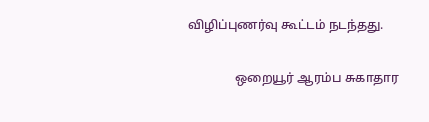விழிப்புணர்வு கூட்டம் நடந்தது.

               ஒறையூர் ஆரம்ப சுகாதார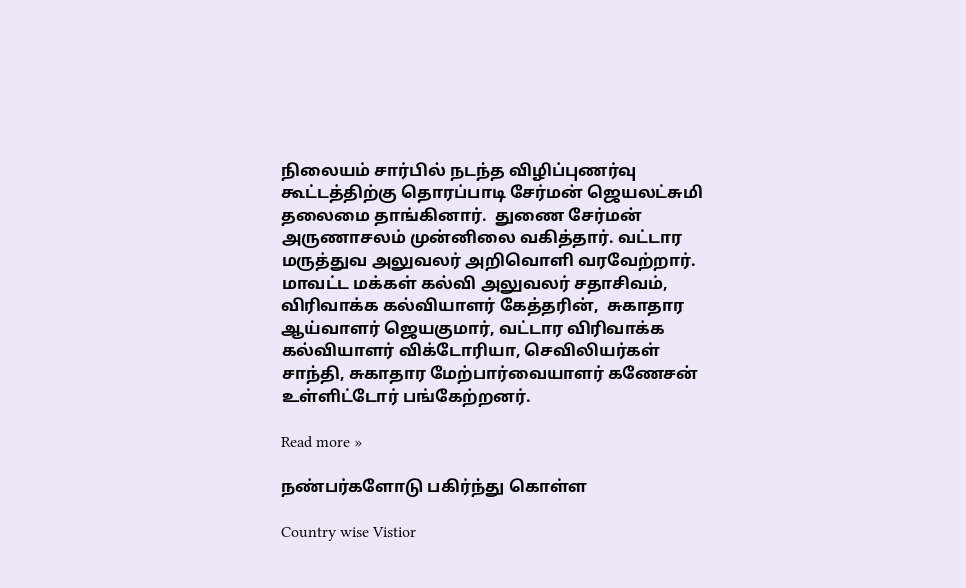நிலையம் சார்பில் நடந்த விழிப்புணர்வு கூட்டத்திற்கு தொரப்பாடி சேர்மன் ஜெயலட்சுமி தலைமை தாங்கினார்.  துணை சேர்மன் அருணாசலம் முன்னிலை வகித்தார். வட்டார மருத்துவ அலுவலர் அறிவொளி வரவேற்றார். மாவட்ட மக்கள் கல்வி அலுவலர் சதாசிவம், விரிவாக்க கல்வியாளர் கேத்தரின்,  சுகாதார ஆய்வாளர் ஜெயகுமார், வட்டார விரிவாக்க கல்வியாளர் விக்டோரியா, செவிலியர்கள் சாந்தி, சுகாதார மேற்பார்வையாளர் கணேசன் உள்ளிட்டோர் பங்கேற்றனர்.

Read more »

நண்பர்களோடு பகிர்ந்து கொள்ள

Country wise Vistior